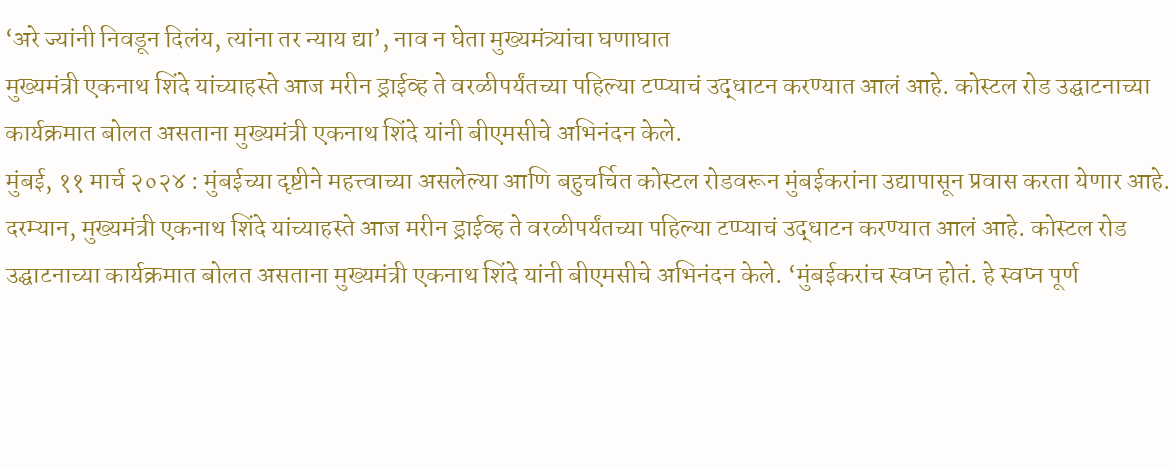‘अरे ज्यांनी निवडून दिलंय, त्यांना तर न्याय द्या’, नाव न घेता मुख्यमंत्र्यांचा घणाघात
मुख्यमंत्री एकनाथ शिंदे यांच्याहस्ते आज मरीन ड्राईव्ह ते वरळीपर्यंतच्या पहिल्या टप्प्याचं उद्धाटन करण्यात आलं आहे. कोस्टल रोड उद्घाटनाच्या कार्यक्रमात बोलत असताना मुख्यमंत्री एकनाथ शिंदे यांनी बीएमसीचे अभिनंदन केले.
मुंबई, ११ मार्च २०२४ : मुंबईच्या दृष्टीने महत्त्वाच्या असलेल्या आणि बहुचर्चित कोस्टल रोडवरून मुंबईकरांना उद्यापासून प्रवास करता येणार आहे. दरम्यान, मुख्यमंत्री एकनाथ शिंदे यांच्याहस्ते आज मरीन ड्राईव्ह ते वरळीपर्यंतच्या पहिल्या टप्प्याचं उद्धाटन करण्यात आलं आहे. कोस्टल रोड उद्घाटनाच्या कार्यक्रमात बोलत असताना मुख्यमंत्री एकनाथ शिंदे यांनी बीएमसीचे अभिनंदन केले. ‘मुंबईकरांच स्वप्न होतं. हे स्वप्न पूर्ण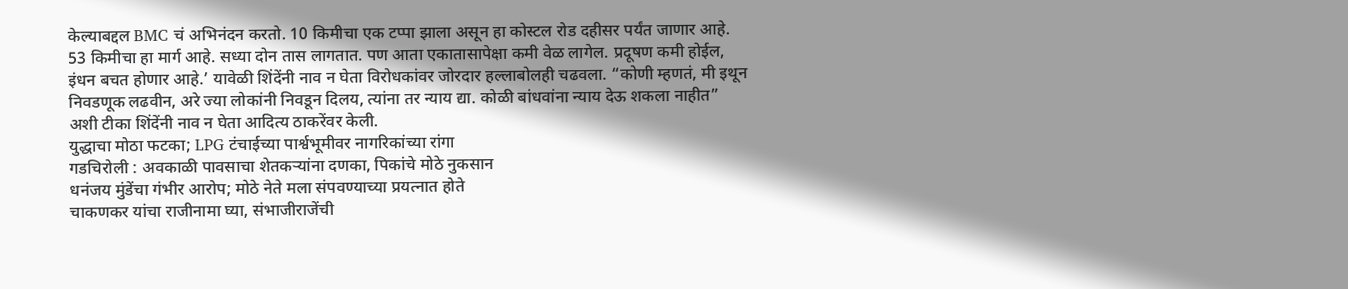केल्याबद्दल BMC चं अभिनंदन करतो. 10 किमीचा एक टप्पा झाला असून हा कोस्टल रोड दहीसर पर्यंत जाणार आहे. 53 किमीचा हा मार्ग आहे. सध्या दोन तास लागतात. पण आता एकातासापेक्षा कमी वेळ लागेल. प्रदूषण कमी होईल, इंधन बचत होणार आहे.’ यावेळी शिंदेंनी नाव न घेता विरोधकांवर जोरदार हल्लाबोलही चढवला. “कोणी म्हणतं, मी इथून निवडणूक लढवीन, अरे ज्या लोकांनी निवडून दिलय, त्यांना तर न्याय द्या. कोळी बांधवांना न्याय देऊ शकला नाहीत” अशी टीका शिंदेंनी नाव न घेता आदित्य ठाकरेंवर केली.
युद्धाचा मोठा फटका; LPG टंचाईच्या पार्श्वभूमीवर नागरिकांच्या रांगा
गडचिरोली : अवकाळी पावसाचा शेतकऱ्यांना दणका, पिकांचे मोठे नुकसान
धनंजय मुंडेंचा गंभीर आरोप; मोठे नेते मला संपवण्याच्या प्रयत्नात होते
चाकणकर यांचा राजीनामा घ्या, संभाजीराजेंची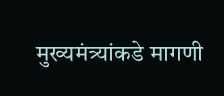मुख्यमंत्र्यांकडे मागणी